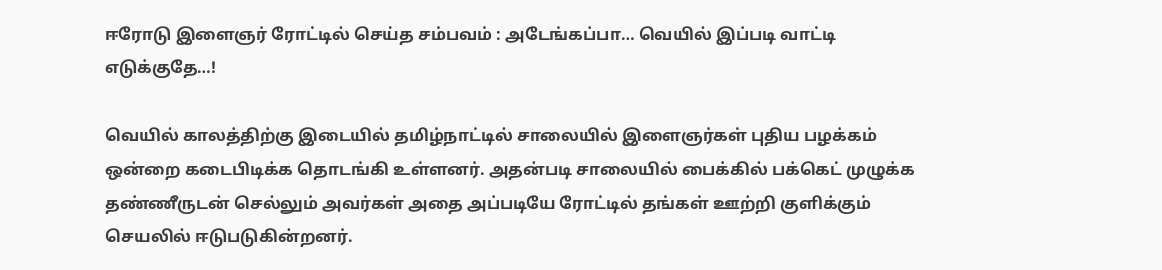ஈரோடு இளைஞர் ரோட்டில் செய்த சம்பவம் : அடேங்கப்பா… வெயில் இப்படி வாட்டி எடுக்குதே…!

வெயில் காலத்திற்கு இடையில் தமிழ்நாட்டில் சாலையில் இளைஞர்கள் புதிய பழக்கம் ஒன்றை கடைபிடிக்க தொடங்கி உள்ளனர். அதன்படி சாலையில் பைக்கில் பக்கெட் முழுக்க தண்ணீருடன் செல்லும் அவர்கள் அதை அப்படியே ரோட்டில் தங்கள் ஊற்றி குளிக்கும் செயலில் ஈடுபடுகின்றனர்.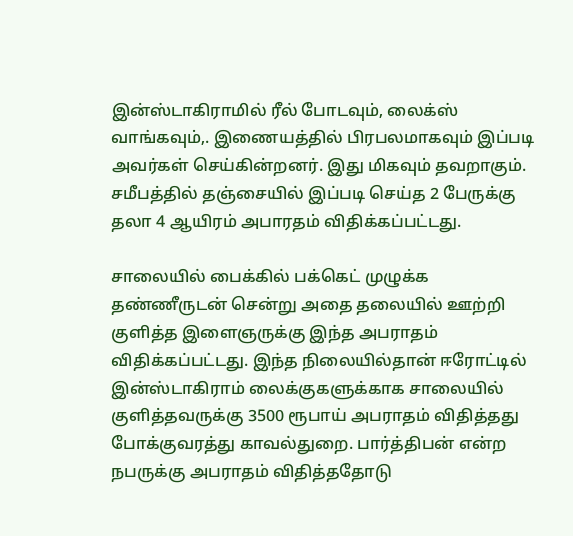இன்ஸ்டாகிராமில் ரீல் போடவும், லைக்ஸ் வாங்கவும்,. இணையத்தில் பிரபலமாகவும் இப்படி அவர்கள் செய்கின்றனர். இது மிகவும் தவறாகும். சமீபத்தில் தஞ்சையில் இப்படி செய்த 2 பேருக்கு தலா 4 ஆயிரம் அபாரதம் விதிக்கப்பட்டது.

சாலையில் பைக்கில் பக்கெட் முழுக்க தண்ணீருடன் சென்று அதை தலையில் ஊற்றி குளித்த இளைஞருக்கு இந்த அபராதம் விதிக்கப்பட்டது. இந்த நிலையில்தான் ஈரோட்டில் இன்ஸ்டாகிராம் லைக்குகளுக்காக சாலையில் குளித்தவருக்கு 3500 ரூபாய் அபராதம் விதித்தது போக்குவரத்து காவல்துறை. பார்த்திபன் என்ற நபருக்கு அபராதம் விதித்ததோடு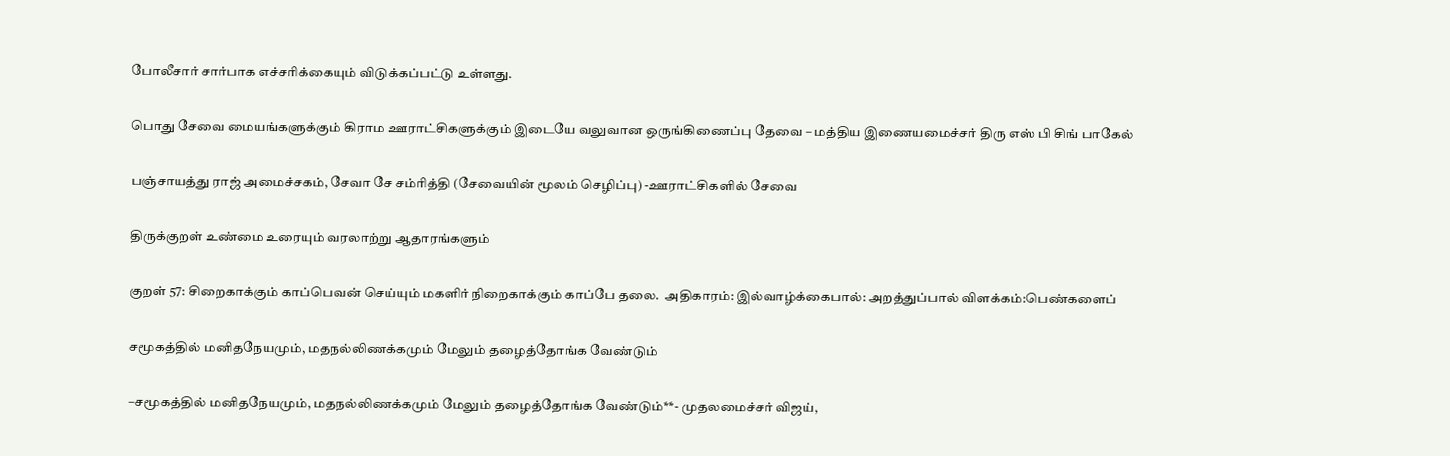போலீசார் சார்பாக எச்சரிக்கையும் விடுக்கப்பட்டு உள்ளது.

பொது சேவை மையங்களுக்கும் கிராம ஊராட்சிகளுக்கும் இடையே வலுவான ஒருங்கிணைப்பு தேவை – மத்திய இணையமைச்சர் திரு எஸ் பி சிங் பாகேல்

பஞ்சாயத்து ராஜ் அமைச்சகம், சேவா சே சம்ரித்தி (சேவையின் மூலம் செழிப்பு) -ஊராட்சிகளில் சேவை

திருக்குறள் உண்மை உரையும் வரலாற்று ஆதாரங்களும்

குறள் 57: சிறைகாக்கும் காப்பெவன் செய்யும் மகளிர் நிறைகாக்கும் காப்பே தலை.  அதிகாரம்: இல்வாழ்க்கைபால்: அறத்துப்பால் விளக்கம்:பெண்களைப்

சமூகத்தில் மனிதநேயமும், மதநல்லிணக்கமும் மேலும் தழைத்தோங்க வேண்டும்

–சமூகத்தில் மனிதநேயமும், மதநல்லிணக்கமும் மேலும் தழைத்தோங்க வேண்டும்**- முதலமைச்சர் விஜய்,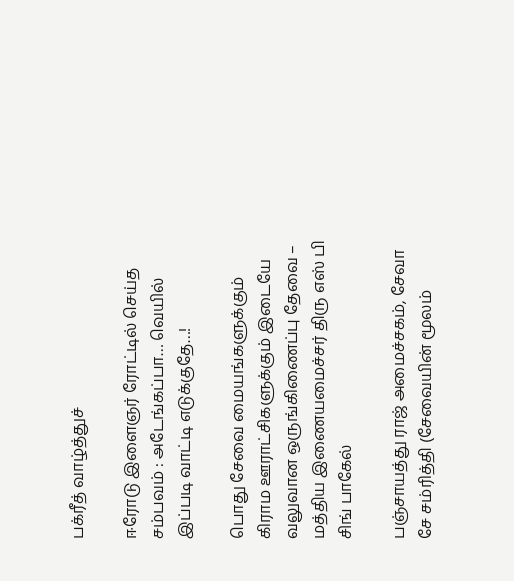பக்ரீத் வாழ்த்துச்

ஈரோடு இளைஞர் ரோட்டில் செய்த சம்பவம் : அடேங்கப்பா… வெயில் இப்படி வாட்டி எடுக்குதே…!

பொது சேவை மையங்களுக்கும் கிராம ஊராட்சிகளுக்கும் இடையே வலுவான ஒருங்கிணைப்பு தேவை – மத்திய இணையமைச்சர் திரு எஸ் பி சிங் பாகேல்

பஞ்சாயத்து ராஜ் அமைச்சகம், சேவா சே சம்ரித்தி (சேவையின் மூலம்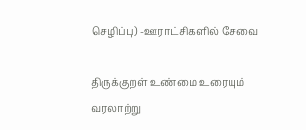செழிப்பு) -ஊராட்சிகளில் சேவை

திருக்குறள் உண்மை உரையும் வரலாற்று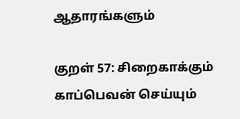ஆதாரங்களும்

குறள் 57: சிறைகாக்கும் காப்பெவன் செய்யும்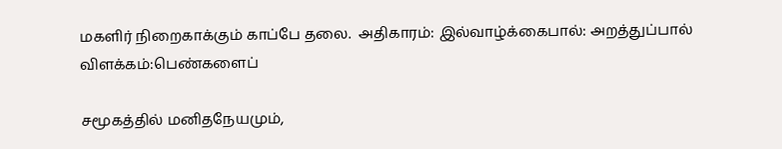மகளிர் நிறைகாக்கும் காப்பே தலை.  அதிகாரம்: இல்வாழ்க்கைபால்: அறத்துப்பால் விளக்கம்:பெண்களைப்

சமூகத்தில் மனிதநேயமும்,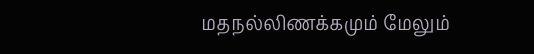மதநல்லிணக்கமும் மேலும்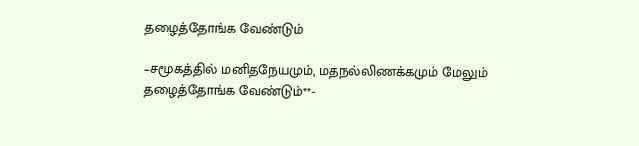தழைத்தோங்க வேண்டும்

–சமூகத்தில் மனிதநேயமும், மதநல்லிணக்கமும் மேலும் தழைத்தோங்க வேண்டும்**-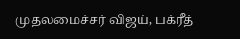முதலமைச்சர் விஜய், பக்ரீத்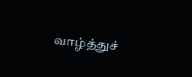வாழ்த்துச்